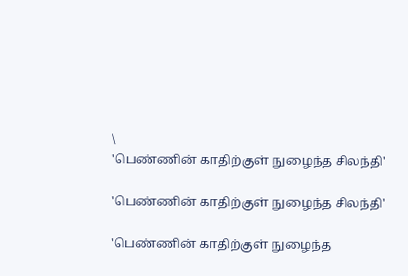\
'பெண்ணின் காதிற்குள் நுழைந்த சிலந்தி'

'பெண்ணின் காதிற்குள் நுழைந்த சிலந்தி'

'பெண்ணின் காதிற்குள் நுழைந்த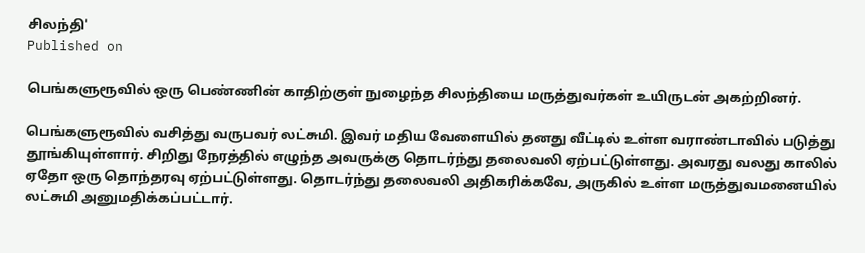சிலந்தி'
Published on

பெங்களுரூவில் ஒரு பெண்ணின் காதிற்குள் நுழைந்த சிலந்தியை மருத்துவர்கள் உயிருடன் அகற்றினர்.

பெங்களுரூவில் வசித்து வருபவர் லட்சுமி. இவர் மதிய வேளையில் தனது வீட்டில் உள்ள வராண்டாவில் படுத்து தூங்கியுள்ளார். சிறிது நேரத்தில் எழுந்த அவருக்கு தொடர்ந்து தலைவலி ஏற்பட்டுள்ளது. அவரது வலது காலில் ஏதோ ஒரு தொந்தரவு ஏற்பட்டுள்ளது. தொடர்ந்து தலைவலி அதிகரிக்கவே, அருகில் உள்ள மருத்துவமனையில் லட்சுமி அனுமதிக்கப்பட்டார்.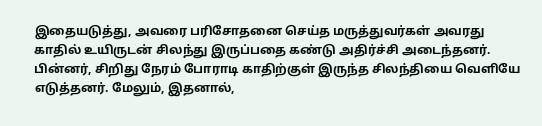இதையடுத்து, அவரை பரிசோதனை செய்த மருத்துவர்கள் அவரது காதில் உயிருடன் சிலந்து இருப்பதை கண்டு அதிர்ச்சி அடைந்தனர். பின்னர், சிறிது நேரம் போராடி காதிற்குள் இருந்த சிலந்தியை வெளியே எடுத்தனர். மேலும், இதனால்,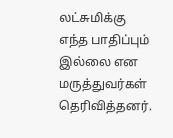லட்சுமிக்கு எந்த பாதிப்பும் இல்லை என மருத்துவர்கள் தெரிவித்தனர்.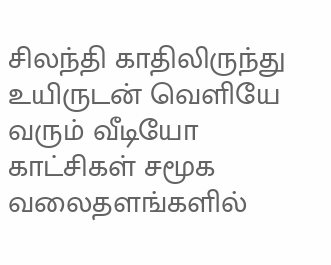சிலந்தி காதிலிருந்து உயிருடன் வெளியே வரும் வீடியோ காட்சிகள் சமூக வலைதளங்களில்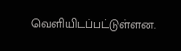வெளியிடப்பட்டுள்ளன.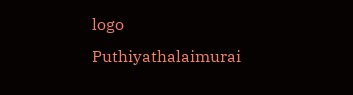logo
Puthiyathalaimurai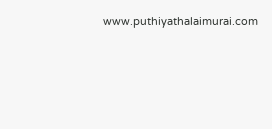www.puthiyathalaimurai.com